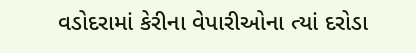વડોદરામાં કેરીના વેપારીઓના ત્યાં દરોડા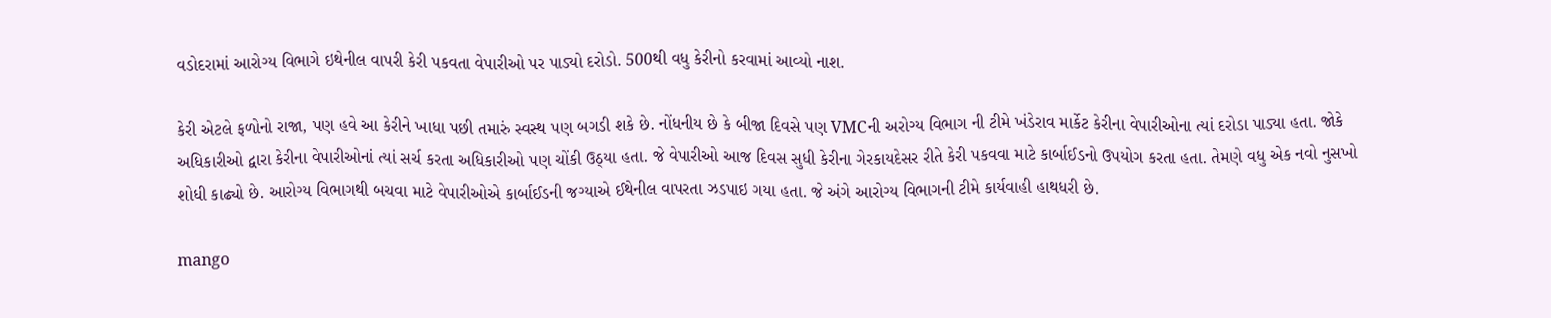વડોદરામાં આરોગ્ય વિભાગે ઇથેનીલ વાપરી કેરી પકવતા વેપારીઓ પર પાડ્યો દરોડો. 500થી વધુ કેરીનો કરવામાં આવ્યો નાશ.

કેરી એટલે ફળોનો રાજા, પણ હવે આ કેરીને ખાધા પછી તમારું સ્વસ્થ પણ બગડી શકે છે. નોંધનીય છે કે બીજા દિવસે પણ VMCની અરોગ્ય વિભાગ ની ટીમે ખંડેરાવ માર્કેટ કેરીના વેપારીઓના ત્યાં દરોડા પાડ્યા હતા. જોકે અધિકારીઓ દ્વારા કેરીના વેપારીઓનાં ત્યાં સર્ચ કરતા અધિકારીઓ પણ ચોંકી ઉઠ્યા હતા. જે વેપારીઓ આજ દિવસ સુધી કેરીના ગેરકાયદેસર રીતે કેરી પકવવા માટે કાર્બાઈડનો ઉપયોગ કરતા હતા. તેમણે વધુ એક નવો નુસખો શોધી કાઢ્યો છે. આરોગ્ય વિભાગથી બચવા માટે વેપારીઓએ કાર્બાઈડની જગ્યાએ ઈથેનીલ વાપરતા ઝડપાઇ ગયા હતા. જે અંગે આરોગ્ય વિભાગની ટીમે કાર્યવાહી હાથધરી છે.

mango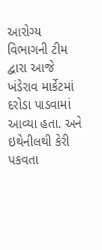આરોગ્ય વિભાગની ટીમ દ્વારા આજે ખંડેરાવ માર્કેટમાં દરોડા પાડવામાં આવ્યા હતા. અને ઇથેનીલથી કેરી પકવતા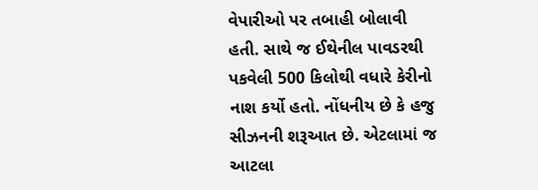વેપારીઓ પર તબાહી બોલાવી હતી. સાથે જ ઈથેનીલ પાવડરથી પકવેલી 500 કિલોથી વધારે કેરીનો નાશ કર્યો હતો. નોંધનીય છે કે હજુ સીઝનની શરૂઆત છે. એટલામાં જ આટલા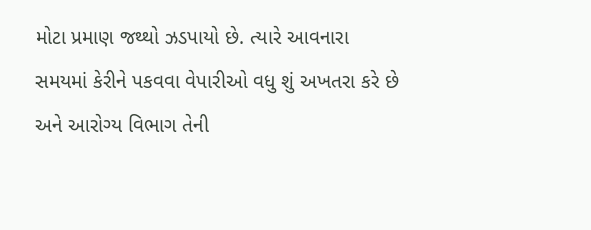મોટા પ્રમાણ જથ્થો ઝડપાયો છે. ત્યારે આવનારા સમયમાં કેરીને પકવવા વેપારીઓ વધુ શું અખતરા કરે છે અને આરોગ્ય વિભાગ તેની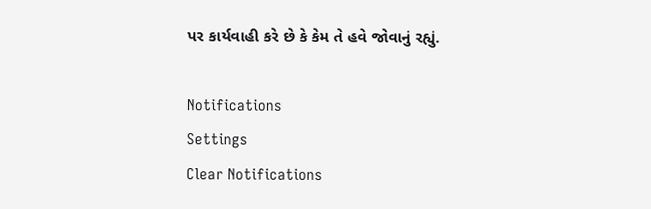પર કાર્યવાહી કરે છે કે કેમ તે હવે જોવાનું રહ્યું.

Notifications
Settings
Clear Notifications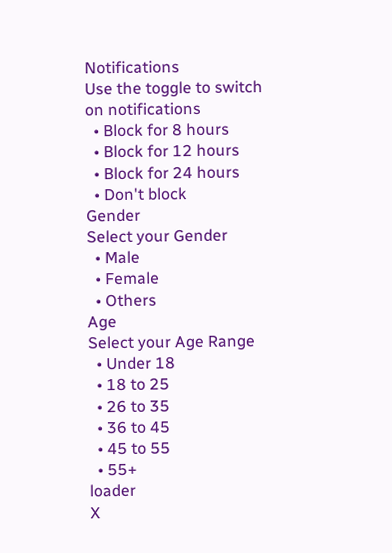Notifications
Use the toggle to switch on notifications
  • Block for 8 hours
  • Block for 12 hours
  • Block for 24 hours
  • Don't block
Gender
Select your Gender
  • Male
  • Female
  • Others
Age
Select your Age Range
  • Under 18
  • 18 to 25
  • 26 to 35
  • 36 to 45
  • 45 to 55
  • 55+
loader
X